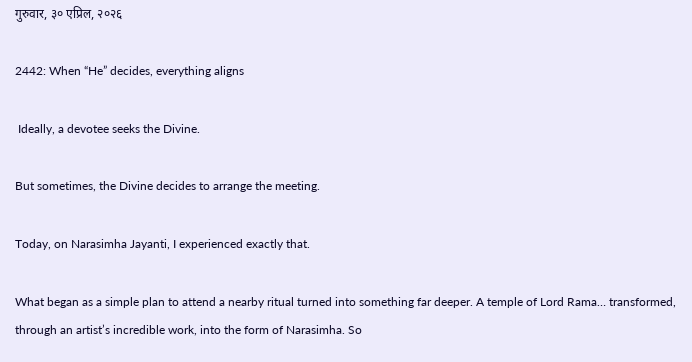गुरुवार, ३० एप्रिल, २०२६

2442: When “He” decides, everything aligns

 Ideally, a devotee seeks the Divine.

But sometimes, the Divine decides to arrange the meeting.

Today, on Narasimha Jayanti, I experienced exactly that.

What began as a simple plan to attend a nearby ritual turned into something far deeper. A temple of Lord Rama… transformed, through an artist’s incredible work, into the form of Narasimha. So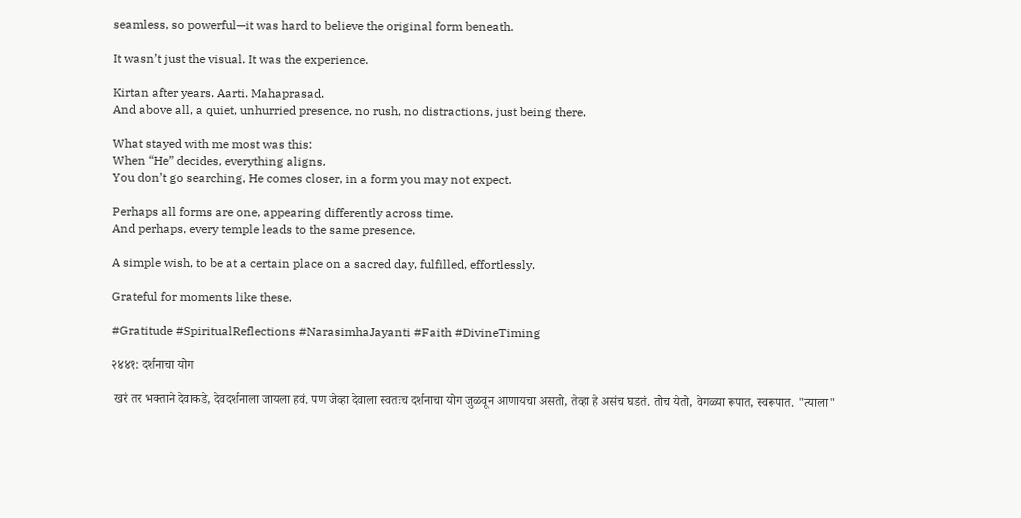seamless, so powerful—it was hard to believe the original form beneath.

It wasn’t just the visual. It was the experience.

Kirtan after years. Aarti. Mahaprasad.
And above all, a quiet, unhurried presence, no rush, no distractions, just being there.

What stayed with me most was this:
When “He” decides, everything aligns.
You don’t go searching, He comes closer, in a form you may not expect.

Perhaps all forms are one, appearing differently across time.
And perhaps, every temple leads to the same presence.

A simple wish, to be at a certain place on a sacred day, fulfilled, effortlessly.

Grateful for moments like these.

#Gratitude #SpiritualReflections #NarasimhaJayanti #Faith #DivineTiming

२४४१: दर्शनाचा योग

 खरं तर भक्ताने देवाकडे, देवदर्शनाला जायला हवं. पण जेव्हा देवाला स्वतःच दर्शनाचा योग जुळवून आणायचा असतो, तेव्हा हे असंच घडतं. तोच येतो, वेगळ्या रूपात, स्वरूपात. "त्याला"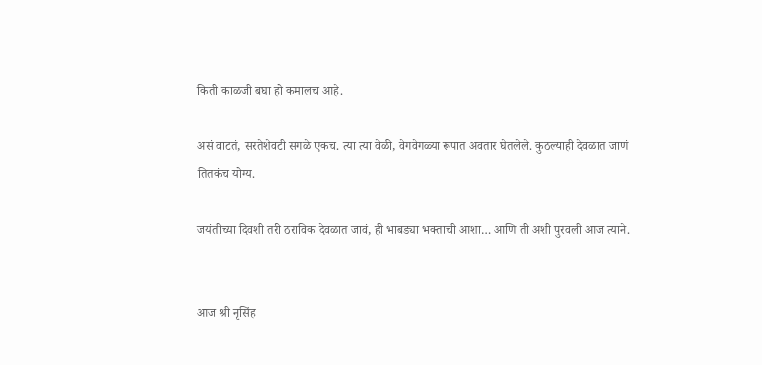किती काळजी बघा हो कमालच आहे.

असं वाटतं, सरतेशेवटी सगळे एकच. त्या त्या वेळी, वेगवेगळ्या रूपात अवतार घेतलेले. कुठल्याही देवळात जाणं तितकंच योग्य.

जयंतीच्या दिवशी तरी ठराविक देवळात जावं, ही भाबड्या भक्ताची आशा… आणि ती अशी पुरवली आज त्याने.


आज श्री नृसिंह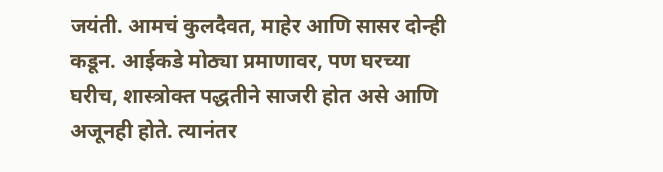जयंती. आमचं कुलदैवत, माहेर आणि सासर दोन्ही कडून. आईकडे मोठ्या प्रमाणावर, पण घरच्या घरीच, शास्त्रोक्त पद्धतीने साजरी होत असे आणि अजूनही होते. त्यानंतर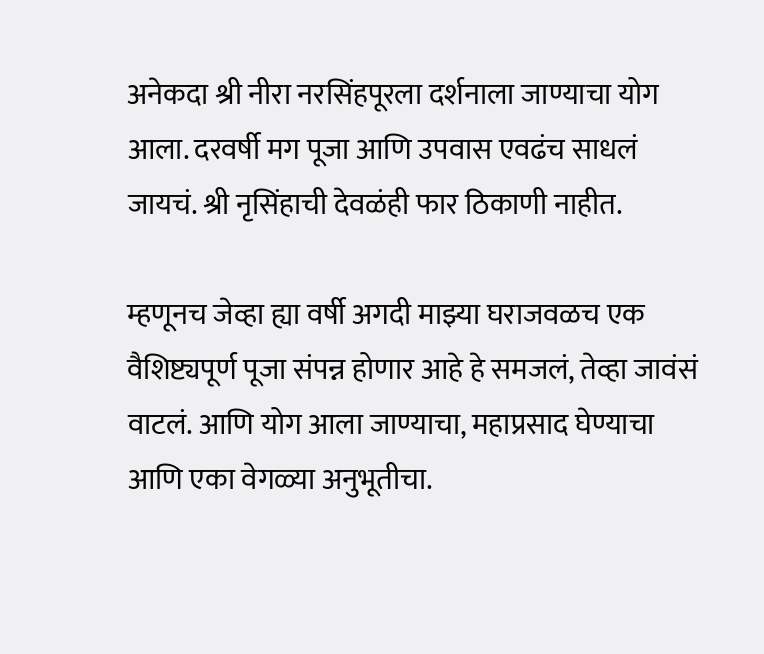अनेकदा श्री नीरा नरसिंहपूरला दर्शनाला जाण्याचा योग आला. दरवर्षी मग पूजा आणि उपवास एवढंच साधलं जायचं. श्री नृसिंहाची देवळंही फार ठिकाणी नाहीत.

म्हणूनच जेव्हा ह्या वर्षी अगदी माझ्या घराजवळच एक वैशिष्ट्यपूर्ण पूजा संपन्न होणार आहे हे समजलं, तेव्हा जावंसं वाटलं. आणि योग आला जाण्याचा, महाप्रसाद घेण्याचा आणि एका वेगळ्या अनुभूतीचा.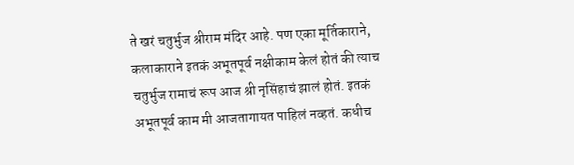ते खरं चतुर्भुज श्रीराम मंदिर आहे. पण एका मूर्तिकाराने, कलाकाराने इतकं अभूतपूर्व नक्षीकाम केलं होतं की त्याच चतुर्भुज रामाचं रूप आज श्री नृसिंहाचं झालं होतं. इतकं अभूतपूर्व काम मी आजतागायत पाहिलं नव्हतं. कधीच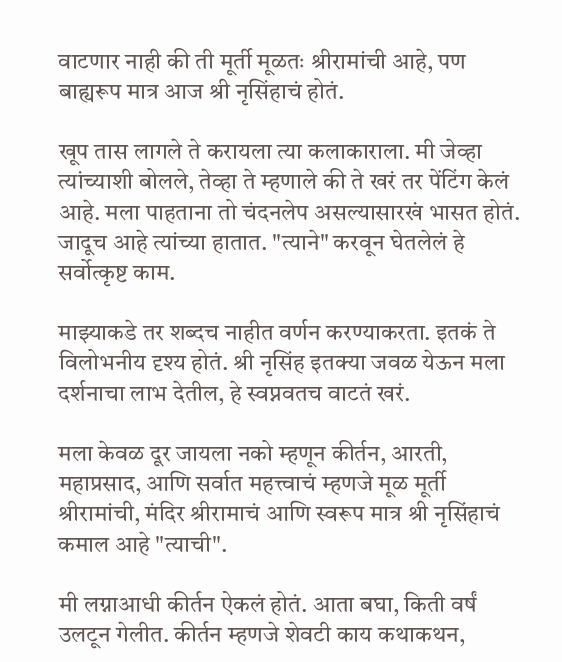वाटणार नाही की ती मूर्ती मूळतः श्रीरामांची आहे, पण बाह्यरूप मात्र आज श्री नृसिंहाचं होतं.

खूप तास लागले ते करायला त्या कलाकाराला. मी जेव्हा त्यांच्याशी बोलले, तेव्हा ते म्हणाले की ते खरं तर पेंटिंग केलं आहे. मला पाहताना तो चंदनलेप असल्यासारखं भासत होतं. जादूच आहे त्यांच्या हातात. "त्याने" करवून घेतलेलं हे सर्वोत्कृष्ट काम.

माझ्याकडे तर शब्दच नाहीत वर्णन करण्याकरता. इतकं ते विलोभनीय दृश्य होतं. श्री नृसिंह इतक्या जवळ येऊन मला दर्शनाचा लाभ देतील, हे स्वप्नवतच वाटतं खरं.

मला केवळ दूर जायला नको म्हणून कीर्तन, आरती, महाप्रसाद, आणि सर्वात महत्त्वाचं म्हणजे मूळ मूर्ती श्रीरामांची, मंदिर श्रीरामाचं आणि स्वरूप मात्र श्री नृसिंहाचं कमाल आहे "त्याची".

मी लग्नाआधी कीर्तन ऐकलं होतं. आता बघा, किती वर्षं उलटून गेलीत. कीर्तन म्हणजे शेवटी काय कथाकथन,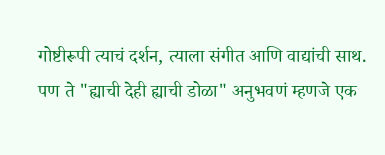गोष्टीरूपी त्याचं दर्शन, त्याला संगीत आणि वाद्यांची साथ. पण ते "ह्याची देही ह्याची डोळा" अनुभवणं म्हणजे एक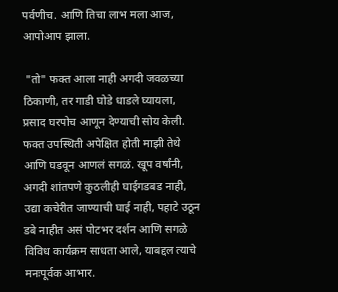पर्वणीच. आणि तिचा लाभ मला आज, आपोआप झाला.

 "तो" फक्त आला नाही अगदी जवळच्या ठिकाणी, तर गाडी घोडे धाडले घ्यायला, प्रसाद घरपोच आणून देण्याची सोय केली. फक्त उपस्थिती अपेक्षित होती माझी तेथे आणि घडवून आणलं सगळं. खूप वर्षांनी, अगदी शांतपणे कुठलीही घाईगडबड नाही, उद्या कचेरीत जाण्याची घाई नाही, पहाटे उठून डबे नाहीत असं पोटभर दर्शन आणि सगळे विविध कार्यक्रम साधता आले, याबद्दल त्याचे मनःपूर्वक आभार.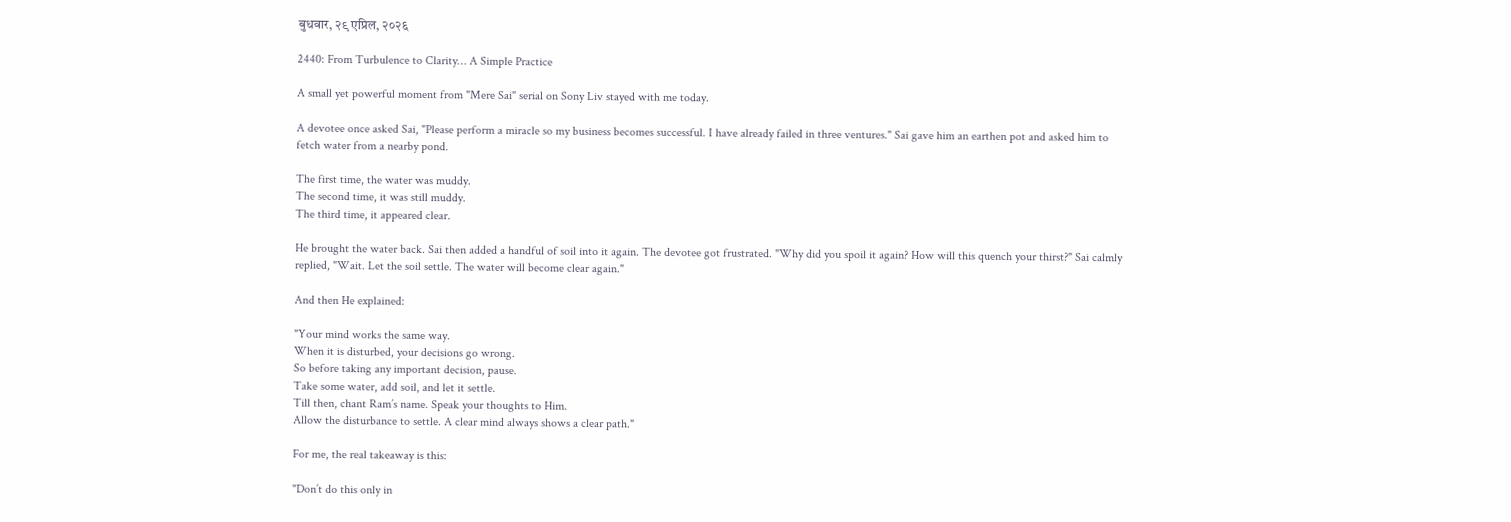बुधवार, २९ एप्रिल, २०२६

2440: From Turbulence to Clarity… A Simple Practice

A small yet powerful moment from "Mere Sai" serial on Sony Liv stayed with me today.

A devotee once asked Sai, "Please perform a miracle so my business becomes successful. I have already failed in three ventures." Sai gave him an earthen pot and asked him to fetch water from a nearby pond.

The first time, the water was muddy.
The second time, it was still muddy.
The third time, it appeared clear.

He brought the water back. Sai then added a handful of soil into it again. The devotee got frustrated. "Why did you spoil it again? How will this quench your thirst?" Sai calmly replied, "Wait. Let the soil settle. The water will become clear again."

And then He explained:

"Your mind works the same way.
When it is disturbed, your decisions go wrong.
So before taking any important decision, pause.
Take some water, add soil, and let it settle.
Till then, chant Ram’s name. Speak your thoughts to Him.
Allow the disturbance to settle. A clear mind always shows a clear path."

For me, the real takeaway is this:

"Don’t do this only in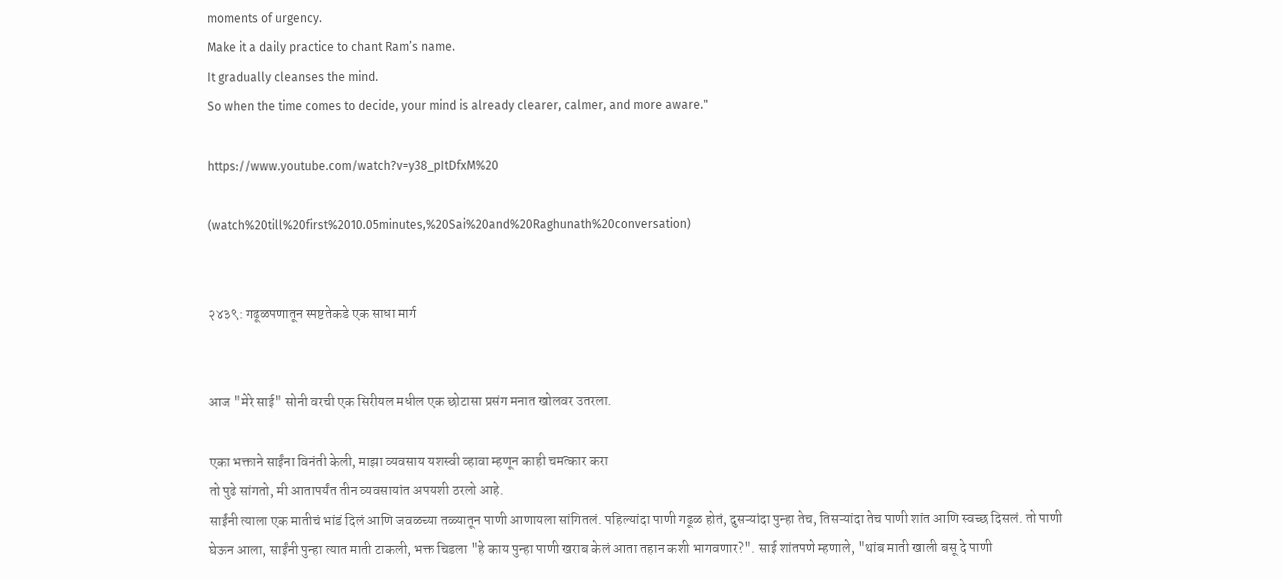moments of urgency.
Make it a daily practice to chant Ram’s name.
It gradually cleanses the mind.
So when the time comes to decide, your mind is already clearer, calmer, and more aware."

https://www.youtube.com/watch?v=y38_pItDfxM%20

(watch%20till%20first%2010.05minutes,%20Sai%20and%20Raghunath%20conversation)


२४३९: गढूळपणातून स्पष्टतेकडे एक साधा मार्ग


आज "मेरे साई" सोनी वरची एक सिरीयल मधील एक छोटासा प्रसंग मनात खोलवर उतरला.

एका भक्ताने साईंना विनंती केली, माझा व्यवसाय यशस्वी व्हावा म्हणून काही चमत्कार करा
तो पुढे सांगतो, मी आतापर्यंत तीन व्यवसायांत अपयशी ठरलो आहे.
साईंनी त्याला एक मातीचं भांडं दिलं आणि जवळच्या तळ्यातून पाणी आणायला सांगितलं. पहिल्यांदा पाणी गढूळ होतं, दुसऱ्यांदा पुन्हा तेच, तिसऱ्यांदा तेच पाणी शांत आणि स्वच्छ दिसलं. तो पाणी घेऊन आला, साईंनी पुन्हा त्यात माती टाकली, भक्त चिडला "हे काय पुन्हा पाणी खराब केलं आता तहान कशी भागवणार?". साई शांतपणे म्हणाले, "थांब माती खाली बसू दे पाणी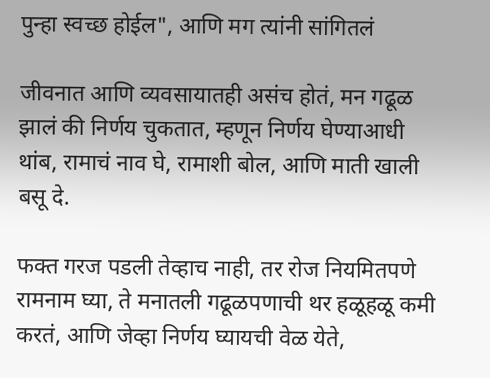पुन्हा स्वच्छ होईल", आणि मग त्यांनी सांगितलं

जीवनात आणि व्यवसायातही असंच होतं, मन गढूळ झालं की निर्णय चुकतात, म्हणून निर्णय घेण्याआधी थांब, रामाचं नाव घे, रामाशी बोल, आणि माती खाली बसू दे.

फक्त गरज पडली तेव्हाच नाही, तर रोज नियमितपणे रामनाम घ्या, ते मनातली गढूळपणाची थर हळूहळू कमी करतं, आणि जेव्हा निर्णय घ्यायची वेळ येते,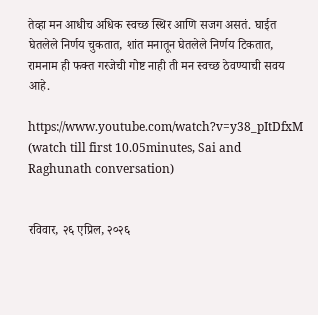तेव्हा मन आधीच अधिक स्वच्छ स्थिर आणि सजग असतं. घाईत घेतलेले निर्णय चुकतात, शांत मनातून घेतलेले निर्णय टिकतात, रामनाम ही फक्त गरजेची गोष्ट नाही ती मन स्वच्छ ठेवण्याची सवय आहे.

https://www.youtube.com/watch?v=y38_pItDfxM (watch till first 10.05minutes, Sai and Raghunath conversation)


रविवार, २६ एप्रिल, २०२६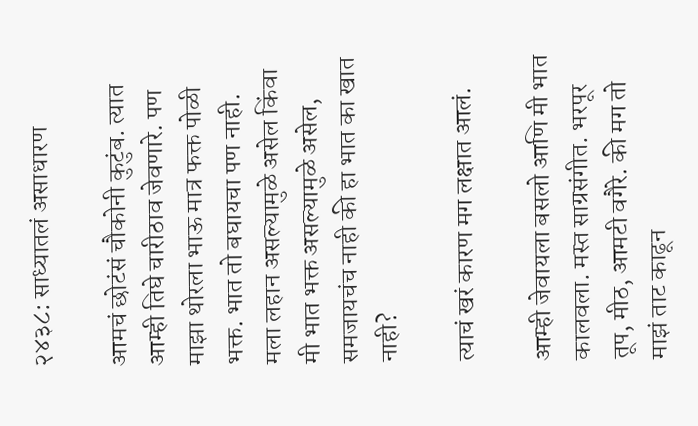२४३८: साध्यातलं असाधारण

आमचं छोटंसं चौकोनी कुटुंब. त्यात आम्ही तिघे चारीठाव जेवणारे. पण माझा थोरला भाऊ मात्र फक्त पोळी भक्त. भात तो बघायचा पण नाही. मला लहान असल्यामुळे असेल किंवा मी भात भक्त असल्यामुळे असेल, समजायचंच नाही की हा भात का खात नाही?

त्याचं खरं कारण मग लक्षात आलं.

आम्ही जेवायला बसलो आणि मी भात कालवला. मस्त साग्रसंगीत. भरपूर तूप, मीठ, आमटी वगैरे. की मग तो माझं ताट काढून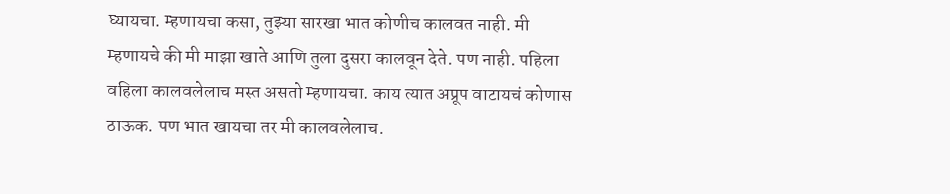घ्यायचा. म्हणायचा कसा, तुझ्या सारखा भात कोणीच कालवत नाही. मी म्हणायचे की मी माझा खाते आणि तुला दुसरा कालवून देते. पण नाही. पहिला वहिला कालवलेलाच मस्त असतो म्हणायचा. काय त्यात अप्रूप वाटायचं कोणास ठाऊक. पण भात खायचा तर मी कालवलेलाच.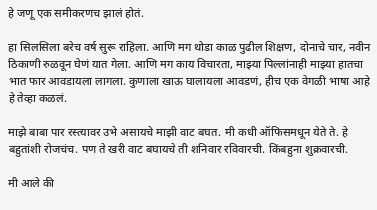हे जणू एक समीकरणच झालं होतं.

हा सिलसिला बरेच वर्ष सुरू राहिला. आणि मग थोडा काळ पुढील शिक्षण, दोनाचे चार, नवीन ठिकाणी रुळवून घेणं यात गेला. आणि मग काय विचारता, माझ्या पिल्लांनाही माझ्या हातचा भात फार आवडायला लागला. कुणाला खाऊ घालायला आवडणं, हीच एक वेगळी भाषा आहे हे तेव्हा कळलं.

माझे बाबा पार रस्त्यावर उभे असायचे माझी वाट बघत. मी कधी ऑफिसमधून येते ते. हे बहुतांशी रोजचंच. पण ते खरी वाट बघायचे ती शनिवार रविवारची. किंबहुना शुक्रवारची.

मी आले की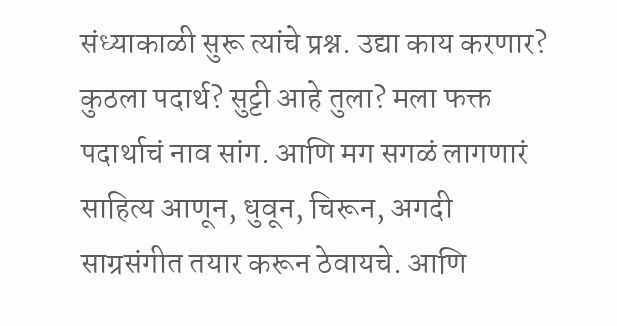संध्याकाळी सुरू त्यांचे प्रश्न. उद्या काय करणार? कुठला पदार्थ? सुट्टी आहे तुला? मला फक्त पदार्थाचं नाव सांग. आणि मग सगळं लागणारं साहित्य आणून, धुवून, चिरून, अगदी साग्रसंगीत तयार करून ठेवायचे. आणि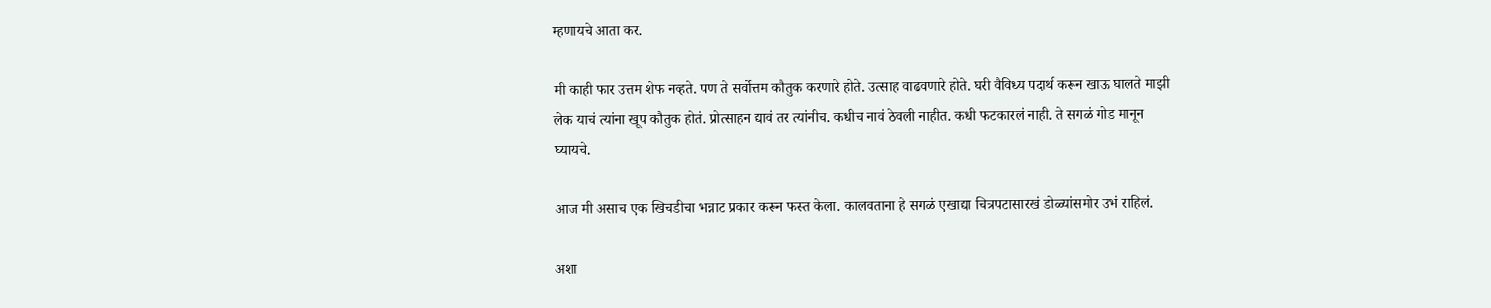म्हणायचे आता कर.

मी काही फार उत्तम शेफ नव्हते. पण ते सर्वोत्तम कौतुक करणारे होते. उत्साह वाढवणारे होते. घरी वैविध्य पदार्थ करून खाऊ घालते माझी लेक याचं त्यांना खूप कौतुक होतं. प्रोत्साहन द्यावं तर त्यांनीच. कधीच नावं ठेवली नाहीत. कधी फटकारलं नाही. ते सगळं गोड मानून घ्यायचे.

आज मी असाच एक खिचडीचा भन्नाट प्रकार करून फस्त केला. कालवताना हे सगळं एखाद्या चित्रपटासारखं डोळ्यांसमोर उभं राहिलं.

अशा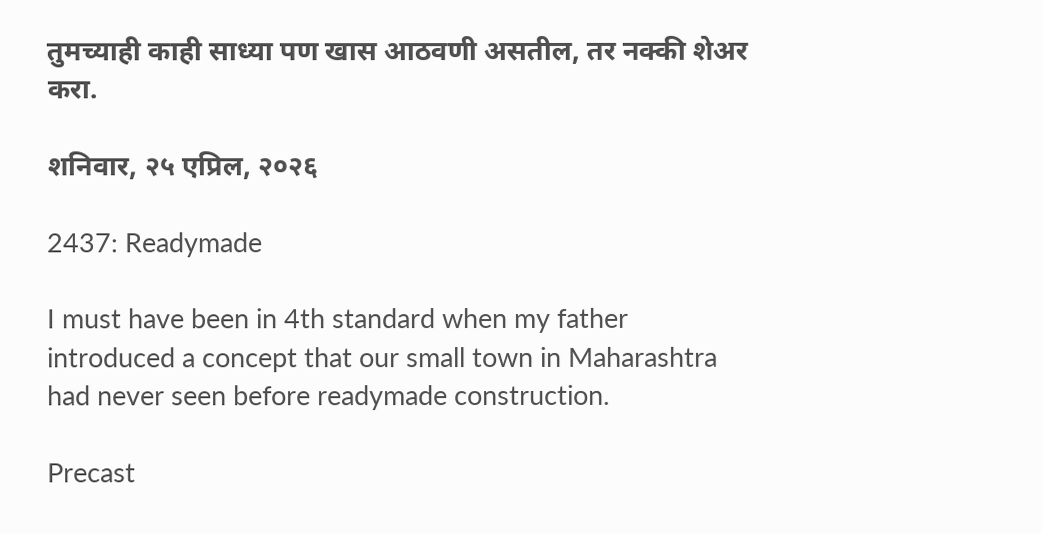तुमच्याही काही साध्या पण खास आठवणी असतील, तर नक्की शेअर करा.

शनिवार, २५ एप्रिल, २०२६

2437: Readymade

I must have been in 4th standard when my father introduced a concept that our small town in Maharashtra had never seen before readymade construction.

Precast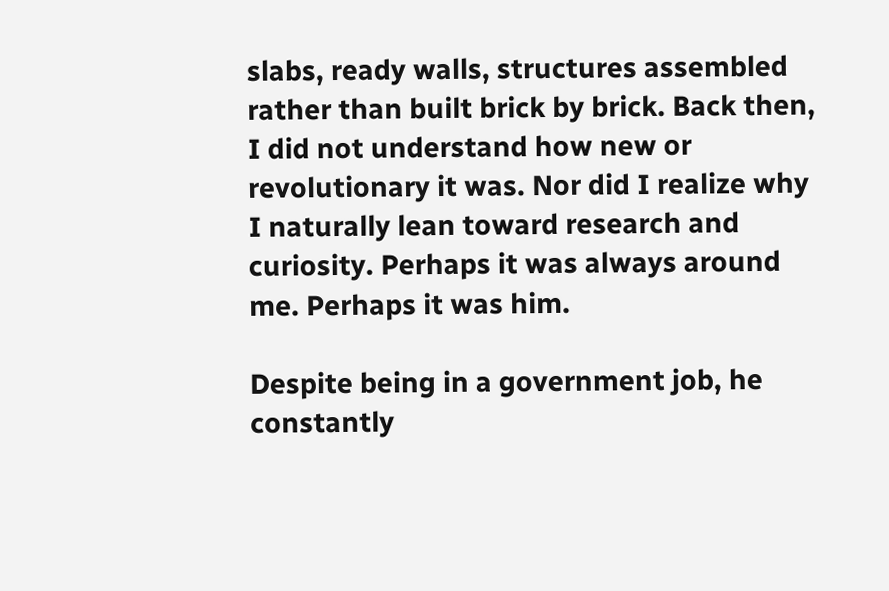slabs, ready walls, structures assembled rather than built brick by brick. Back then, I did not understand how new or revolutionary it was. Nor did I realize why I naturally lean toward research and curiosity. Perhaps it was always around me. Perhaps it was him.

Despite being in a government job, he constantly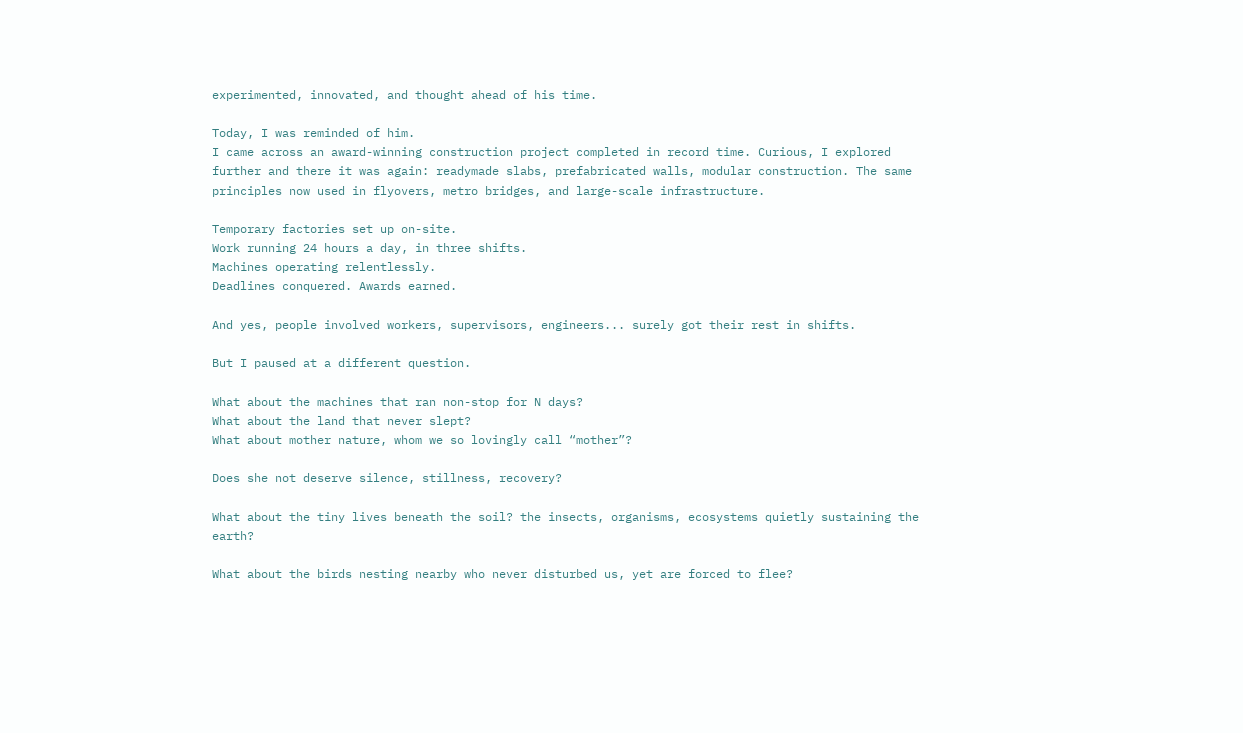experimented, innovated, and thought ahead of his time.

Today, I was reminded of him.
I came across an award-winning construction project completed in record time. Curious, I explored further and there it was again: readymade slabs, prefabricated walls, modular construction. The same principles now used in flyovers, metro bridges, and large-scale infrastructure.

Temporary factories set up on-site.
Work running 24 hours a day, in three shifts.
Machines operating relentlessly.
Deadlines conquered. Awards earned.

And yes, people involved workers, supervisors, engineers... surely got their rest in shifts.

But I paused at a different question.

What about the machines that ran non-stop for N days?
What about the land that never slept?
What about mother nature, whom we so lovingly call “mother”?

Does she not deserve silence, stillness, recovery?

What about the tiny lives beneath the soil? the insects, organisms, ecosystems quietly sustaining the earth?

What about the birds nesting nearby who never disturbed us, yet are forced to flee?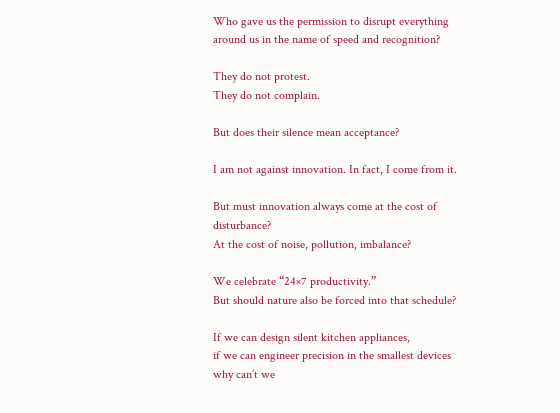Who gave us the permission to disrupt everything around us in the name of speed and recognition?

They do not protest.
They do not complain.

But does their silence mean acceptance?

I am not against innovation. In fact, I come from it.

But must innovation always come at the cost of disturbance?
At the cost of noise, pollution, imbalance?

We celebrate “24×7 productivity.”
But should nature also be forced into that schedule?

If we can design silent kitchen appliances,
if we can engineer precision in the smallest devices why can’t we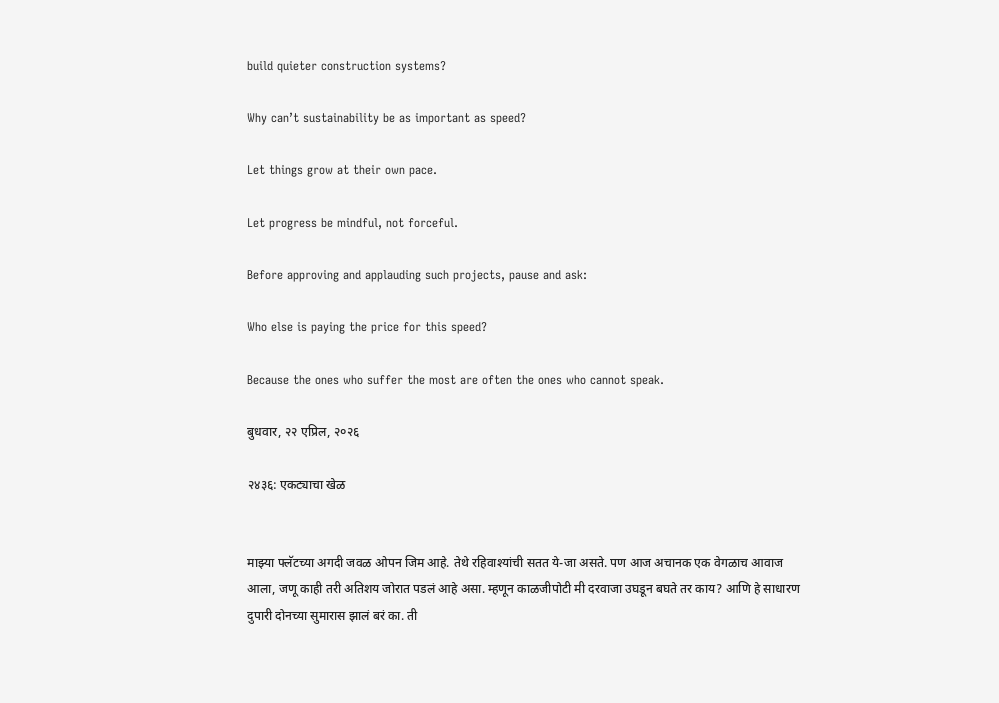build quieter construction systems?

Why can’t sustainability be as important as speed?

Let things grow at their own pace.

Let progress be mindful, not forceful.

Before approving and applauding such projects, pause and ask:

Who else is paying the price for this speed?

Because the ones who suffer the most are often the ones who cannot speak.

बुधवार, २२ एप्रिल, २०२६

२४३६: एकट्याचा खेळ


माझ्या फ्लॅटच्या अगदी जवळ ओपन जिम आहे. तेथे रहिवाश्यांची सतत ये-जा असते. पण आज अचानक एक वेगळाच आवाज आला, जणू काही तरी अतिशय जोरात पडलं आहे असा. म्हणून काळजीपोटी मी दरवाजा उघडून बघते तर काय? आणि हे साधारण दुपारी दोनच्या सुमारास झालं बरं का. ती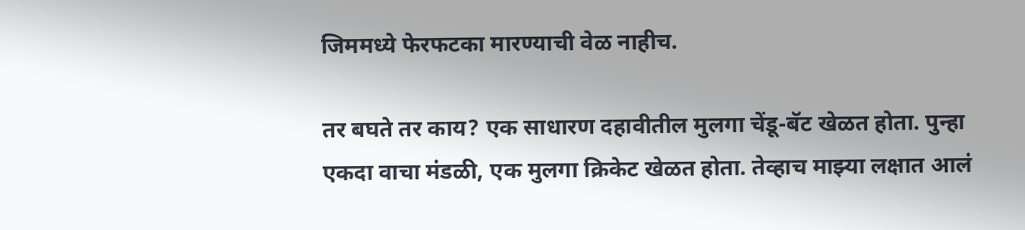जिममध्ये फेरफटका मारण्याची वेळ नाहीच.

तर बघते तर काय? एक साधारण दहावीतील मुलगा चेंडू-बॅट खेळत होता. पुन्हा एकदा वाचा मंडळी, एक मुलगा क्रिकेट खेळत होता. तेव्हाच माझ्या लक्षात आलं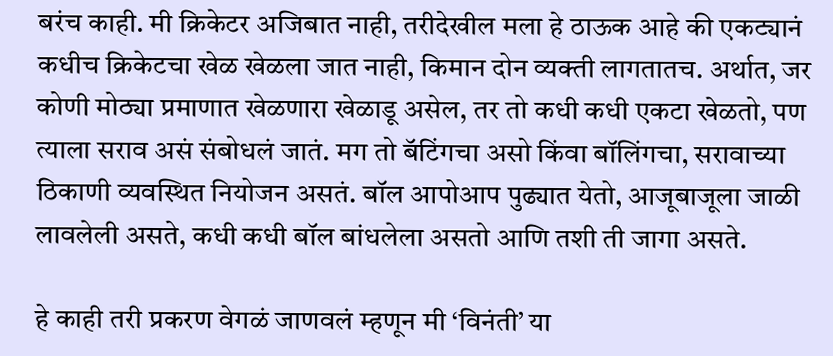बरंच काही. मी क्रिकेटर अजिबात नाही, तरीदेखील मला हे ठाऊक आहे की एकट्यानं कधीच क्रिकेटचा खेळ खेळला जात नाही, किमान दोन व्यक्ती लागतातच. अर्थात, जर कोणी मोठ्या प्रमाणात खेळणारा खेळाडू असेल, तर तो कधी कधी एकटा खेळतो, पण त्याला सराव असं संबोधलं जातं. मग तो बॅटिंगचा असो किंवा बॉलिंगचा, सरावाच्या ठिकाणी व्यवस्थित नियोजन असतं. बॉल आपोआप पुढ्यात येतो, आजूबाजूला जाळी लावलेली असते, कधी कधी बॉल बांधलेला असतो आणि तशी ती जागा असते.

हे काही तरी प्रकरण वेगळं जाणवलं म्हणून मी ‘विनंती’ या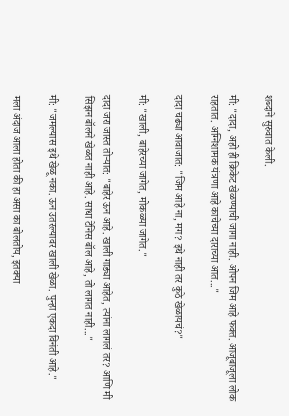शब्दाने सुरुवात केली.

मी: "दादा, अहो ही क्रिकेट खेळण्याची जागा नाही. ओपन जिम आहे फक्त. आजूबाजूला लोक राहतात. अग्निशामक यंत्रणा आहे काचेच्या दाराच्या आत..."

दादा चढ्या आवाजात: "जिम आहे ना, मग? इथे नाही तर कुठे खेळायचं?"

मी: "खाली, बाहेरच्या जागेत, मोकळ्या जागेत."

दादा जरा जास्त तोऱ्यात: "बाहेर ऊन आहे. खाली गाड्या आहेत, त्यांना लागलं तर? आणि मी सिझन बॉलने खेळत नाही आहे. साधा टेनिस बॉल आहे, तो लागत नाही..."

मी: "जमल्यास इथे खेळू नका. ऊन उतरल्यावर खाली खेळा. पुन्हा एकदा विनंती आहे."

मला अंदाज आला होता की हा असा का बोलतोय, इतक्या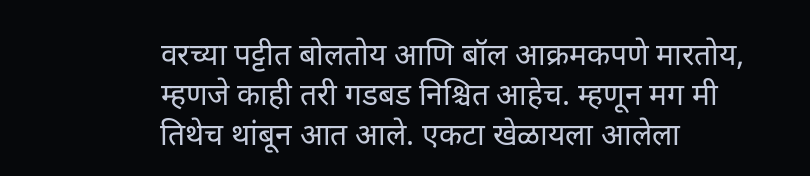वरच्या पट्टीत बोलतोय आणि बॉल आक्रमकपणे मारतोय, म्हणजे काही तरी गडबड निश्चित आहेच. म्हणून मग मी तिथेच थांबून आत आले. एकटा खेळायला आलेला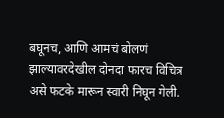बघूनच, आणि आमचं बोलणं झाल्यावरदेखील दोनदा फारच विचित्र असे फटके मारून स्वारी निघून गेली.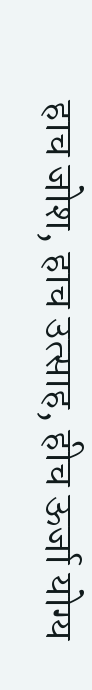हाच जोश, हाच उत्साह, हीच ऊर्जा योग्य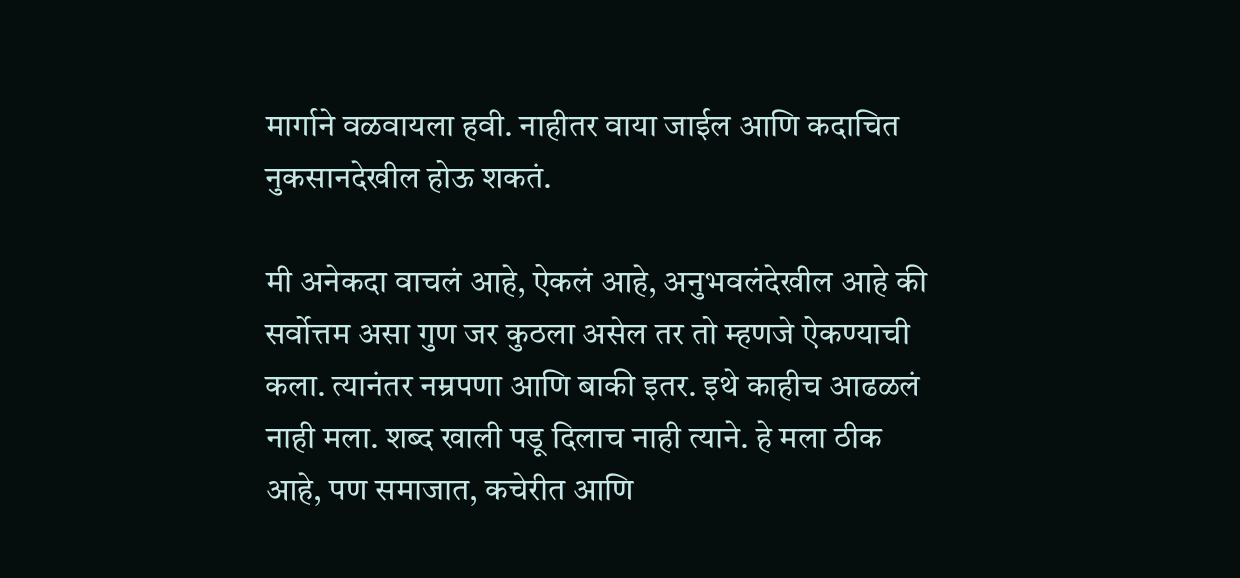मार्गाने वळवायला हवी. नाहीतर वाया जाईल आणि कदाचित नुकसानदेखील होऊ शकतं.

मी अनेकदा वाचलं आहे, ऐकलं आहे, अनुभवलंदेखील आहे की सर्वोत्तम असा गुण जर कुठला असेल तर तो म्हणजे ऐकण्याची कला. त्यानंतर नम्रपणा आणि बाकी इतर. इथे काहीच आढळलं नाही मला. शब्द खाली पडू दिलाच नाही त्याने. हे मला ठीक आहे, पण समाजात, कचेरीत आणि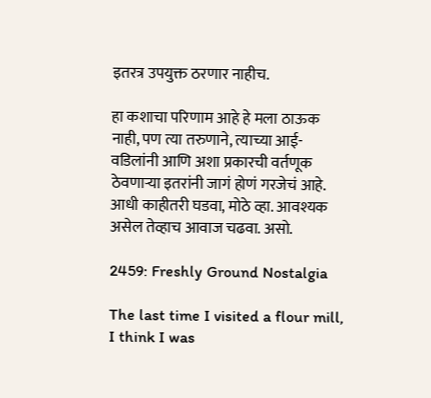इतरत्र उपयुक्त ठरणार नाहीच.

हा कशाचा परिणाम आहे हे मला ठाऊक नाही, पण त्या तरुणाने, त्याच्या आई-वडिलांनी आणि अशा प्रकारची वर्तणूक ठेवणाऱ्या इतरांनी जागं होणं गरजेचं आहे. आधी काहीतरी घडवा, मोठे व्हा. आवश्यक असेल तेव्हाच आवाज चढवा. असो.

2459: Freshly Ground Nostalgia

The last time I visited a flour mill, I think I was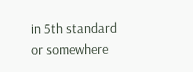in 5th standard or somewhere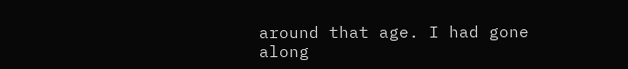around that age. I had gone along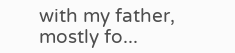with my father, mostly fo...